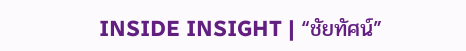INSIDE INSIGHT | “ชัยทัศน์”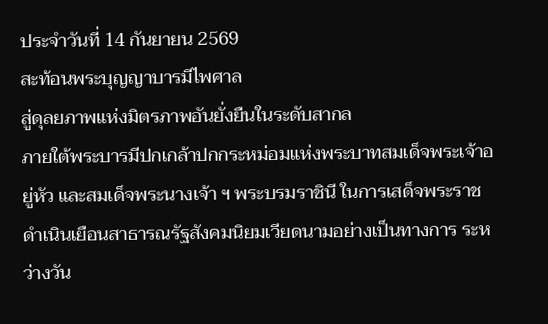ประจำวันที่ 14 กันยายน 2569
สะท้อนพระบุญญาบารมีไพศาล
สู่ดุลยภาพแห่งมิตรภาพอันยั่งยืนในระดับสากล
ภายใต้พระบารมีปกเกล้าปกกระหม่อมแห่งพระบาทสมเด็จพระเจ้าอยู่หัว และสมเด็จพระนางเจ้า ฯ พระบรมราชินี ในการเสด็จพระราชดำเนินเยือนสาธารณรัฐสังคมนิยมเวียดนามอย่างเป็นทางการ ระหว่างวัน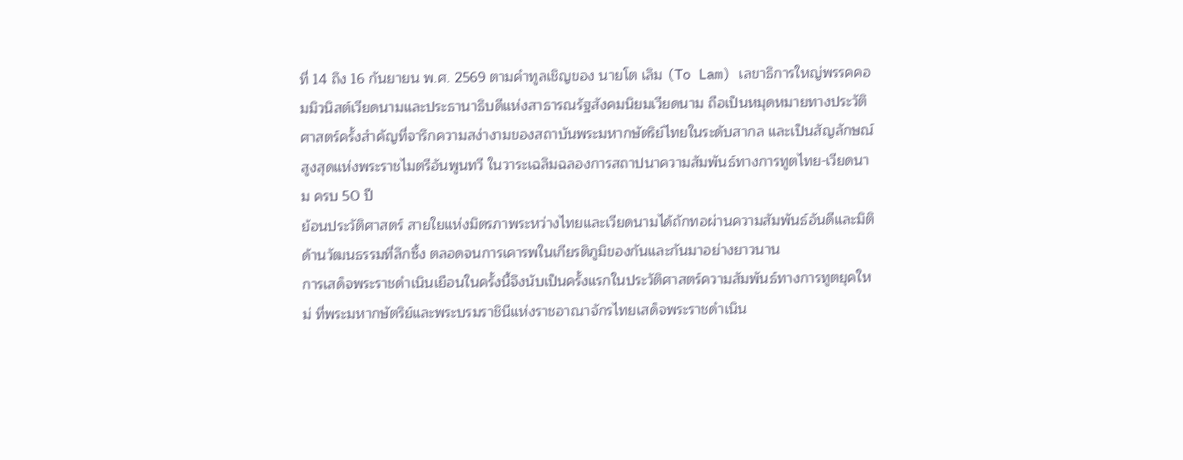ที่ 14 ถึง 16 กันยายน พ.ศ. 2569 ตามคำทูลเชิญของ นายโต เลิม (To Lam) เลขาธิการใหญ่พรรคคอมมิวนิสต์เวียดนามและประธานาธิบดีแห่งสาธารณรัฐสังคมนิยมเวียดนาม ถือเป็นหมุดหมายทางประวัติศาสตร์ครั้งสำคัญที่จารึกความสง่างามของสถาบันพระมหากษัตริย์ไทยในระดับสากล และเป็นสัญลักษณ์สูงสุดแห่งพระราชไมตรีอันพูนทวี ในวาระเฉลิมฉลองการสถาปนาความสัมพันธ์ทางการทูตไทย-เวียดนาม ครบ 50 ปี
ย้อนประวัติศาสตร์ สายใยแห่งมิตรภาพระหว่างไทยและเวียดนามได้ถักทอผ่านความสัมพันธ์อันดีและมิติด้านวัฒนธรรมที่ลึกซึ้ง ตลอดจนการเคารพในเกียรติภูมิของกันและกันมาอย่างยาวนาน
การเสด็จพระราชดำเนินเยือนในครั้งนี้จึงนับเป็นครั้งแรกในประวัติศาสตร์ความสัมพันธ์ทางการทูตยุคใหม่ ที่พระมหากษัตริย์และพระบรมราชินีแห่งราชอาณาจักรไทยเสด็จพระราชดำเนิน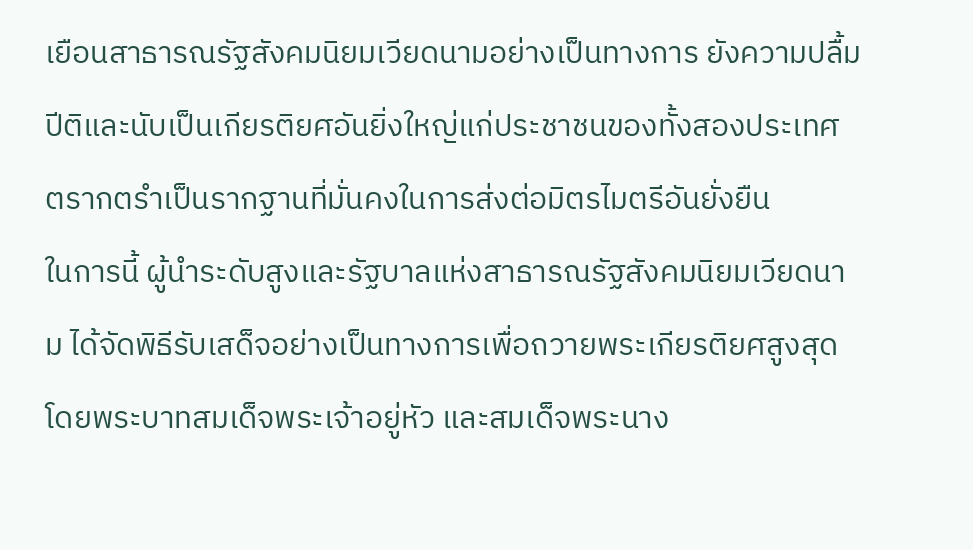เยือนสาธารณรัฐสังคมนิยมเวียดนามอย่างเป็นทางการ ยังความปลื้มปีติและนับเป็นเกียรติยศอันยิ่งใหญ่แก่ประชาชนของทั้งสองประเทศ ตรากตรำเป็นรากฐานที่มั่นคงในการส่งต่อมิตรไมตรีอันยั่งยืน
ในการนี้ ผู้นำระดับสูงและรัฐบาลแห่งสาธารณรัฐสังคมนิยมเวียดนาม ได้จัดพิธีรับเสด็จอย่างเป็นทางการเพื่อถวายพระเกียรติยศสูงสุด โดยพระบาทสมเด็จพระเจ้าอยู่หัว และสมเด็จพระนาง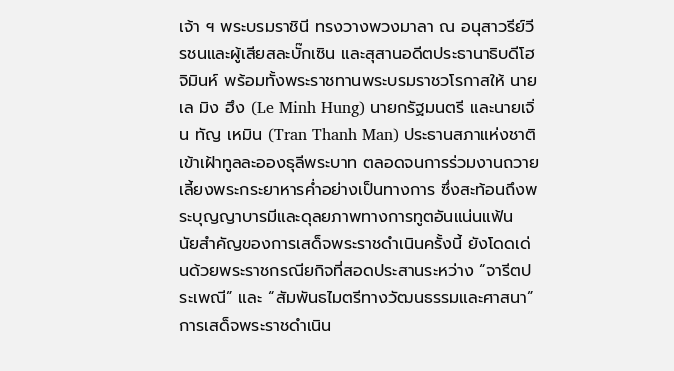เจ้า ฯ พระบรมราชินี ทรงวางพวงมาลา ณ อนุสาวรีย์วีรชนและผู้เสียสละบั๊กเซิน และสุสานอดีตประธานาธิบดีโฮจิมินห์ พร้อมทั้งพระราชทานพระบรมราชวโรกาสให้ นายเล มิง ฮึง (Le Minh Hung) นายกรัฐมนตรี และนายเจิ่น ทัญ เหมิน (Tran Thanh Man) ประธานสภาแห่งชาติ เข้าเฝ้าทูลละอองธุลีพระบาท ตลอดจนการร่วมงานถวายเลี้ยงพระกระยาหารค่ำอย่างเป็นทางการ ซึ่งสะท้อนถึงพระบุญญาบารมีและดุลยภาพทางการทูตอันแน่นแฟ้น
นัยสำคัญของการเสด็จพระราชดำเนินครั้งนี้ ยังโดดเด่นด้วยพระราชกรณียกิจที่สอดประสานระหว่าง “จารีตประเพณี” และ “สัมพันธไมตรีทางวัฒนธรรมและศาสนา” การเสด็จพระราชดำเนิน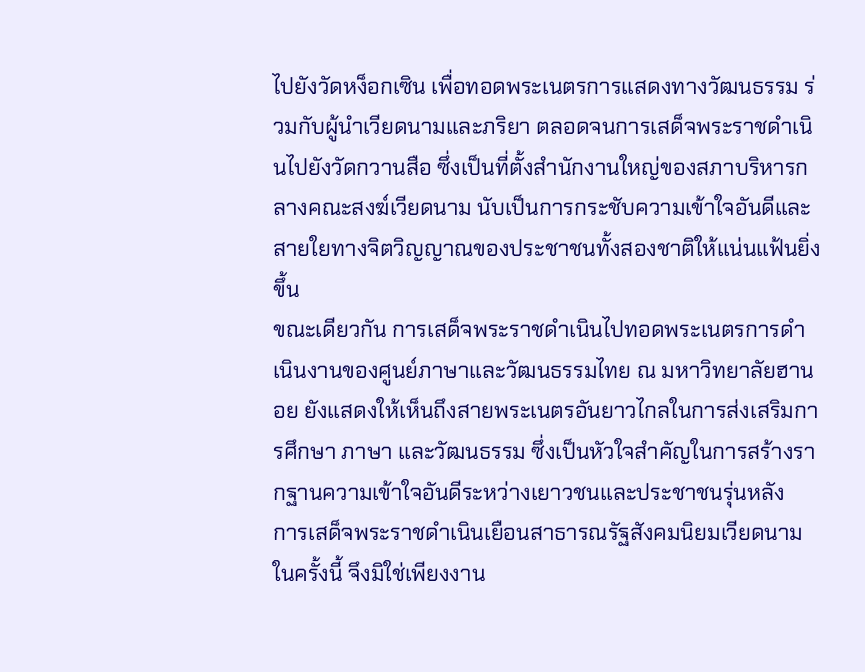ไปยังวัดหง็อกเซิน เพื่อทอดพระเนตรการแสดงทางวัฒนธรรม ร่วมกับผู้นำเวียดนามและภริยา ตลอดจนการเสด็จพระราชดำเนินไปยังวัดกวานสือ ซึ่งเป็นที่ตั้งสำนักงานใหญ่ของสภาบริหารกลางคณะสงฆ์เวียดนาม นับเป็นการกระชับความเข้าใจอันดีและสายใยทางจิตวิญญาณของประชาชนทั้งสองชาติให้แน่นแฟ้นยิ่งขึ้น
ขณะเดียวกัน การเสด็จพระราชดำเนินไปทอดพระเนตรการดำเนินงานของศูนย์ภาษาและวัฒนธรรมไทย ณ มหาวิทยาลัยฮานอย ยังแสดงให้เห็นถึงสายพระเนตรอันยาวไกลในการส่งเสริมการศึกษา ภาษา และวัฒนธรรม ซึ่งเป็นหัวใจสำคัญในการสร้างรากฐานความเข้าใจอันดีระหว่างเยาวชนและประชาชนรุ่นหลัง
การเสด็จพระราชดำเนินเยือนสาธารณรัฐสังคมนิยมเวียดนามในครั้งนี้ จึงมิใช่เพียงงาน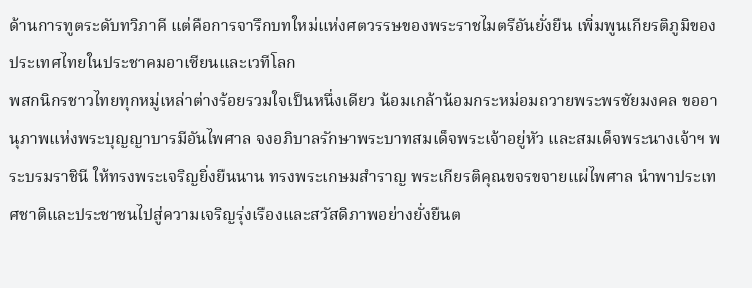ด้านการทูตระดับทวิภาคี แต่คือการจารึกบทใหม่แห่งศตวรรษของพระราชไมตรีอันยั่งยืน เพิ่มพูนเกียรติภูมิของประเทศไทยในประชาคมอาเซียนและเวทีโลก
พสกนิกรชาวไทยทุกหมู่เหล่าต่างร้อยรวมใจเป็นหนึ่งเดียว น้อมเกล้าน้อมกระหม่อมถวายพระพรชัยมงคล ขออานุภาพแห่งพระบุญญาบารมีอันไพศาล จงอภิบาลรักษาพระบาทสมเด็จพระเจ้าอยู่หัว และสมเด็จพระนางเจ้าฯ พระบรมราชินี ให้ทรงพระเจริญยิ่งยืนนาน ทรงพระเกษมสำราญ พระเกียรติคุณขจรขจายแผ่ไพศาล นำพาประเทศชาติและประชาชนไปสู่ความเจริญรุ่งเรืองและสวัสดิภาพอย่างยั่งยืนต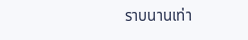ราบนานเท่า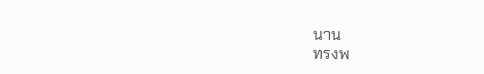นาน
ทรงพ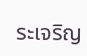ระเจริญ